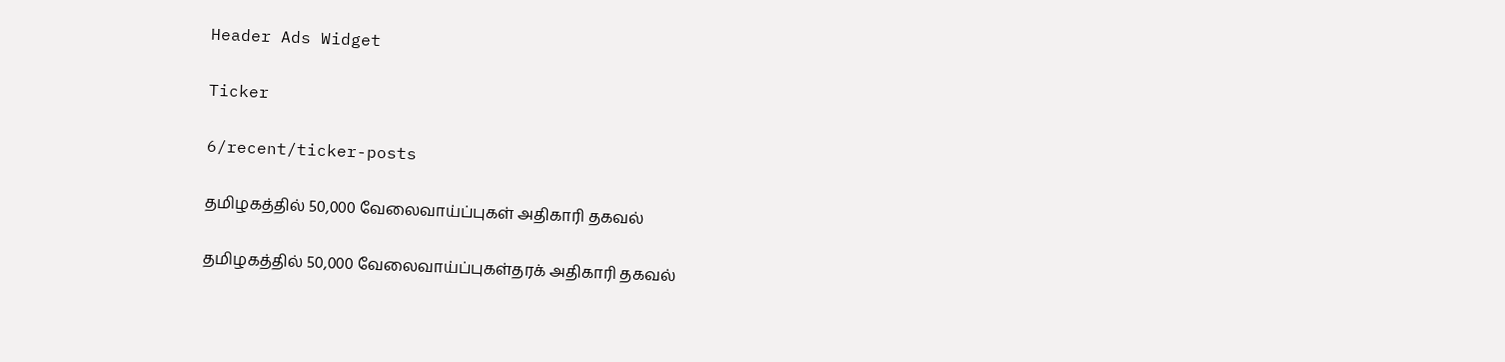Header Ads Widget

Ticker

6/recent/ticker-posts

தமிழகத்தில் 50,000 வேலைவாய்ப்புகள் அதிகாரி தகவல்

தமிழகத்தில் 50,000 வேலைவாய்ப்புகள்தரக் அதிகாரி தகவல்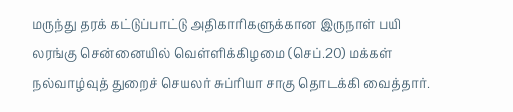மருந்து தரக் கட்டுப்பாட்டு அதிகாரிகளுக்கான இருநாள் பயி லரங்கு சென்னையில் வெள்ளிக்கிழமை (செப்.20) மக்கள் நல்வாழ்வுத் துறைச் செயலர் சுப்ரியா சாகு தொடக்கி வைத்தார்.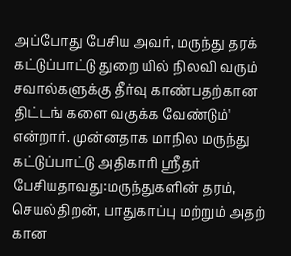அப்போது பேசிய அவர், மருந்து தரக் கட்டுப்பாட்டு துறை யில் நிலவி வரும் சவால்களுக்கு தீர்வு காண்பதற்கான திட்டங் களை வகுக்க வேண்டும்' என்றார். முன்னதாக மாநில மருந்து கட்டுப்பாட்டு அதிகாரி ஸ்ரீதர் பேசியதாவது:மருந்துகளின் தரம், செயல்திறன், பாதுகாப்பு மற்றும் அதற் கான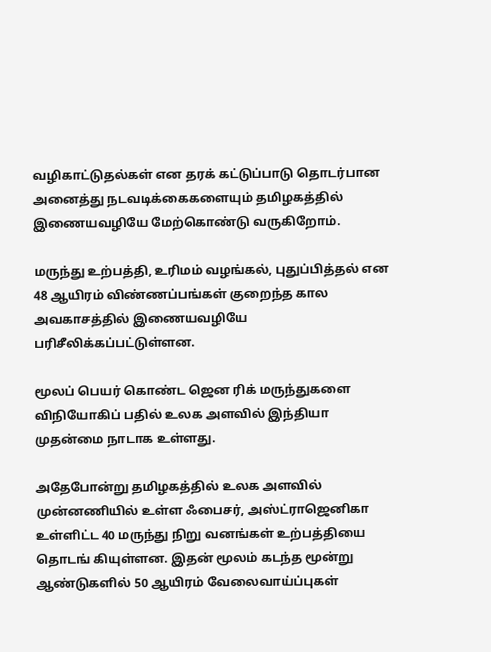வழிகாட்டுதல்கள் என தரக் கட்டுப்பாடு தொடர்பான அனைத்து நடவடிக்கைகளையும் தமிழகத்தில் இணையவழியே மேற்கொண்டு வருகிறோம்.

மருந்து உற்பத்தி, உரிமம் வழங்கல், புதுப்பித்தல் என 48 ஆயிரம் விண்ணப்பங்கள் குறைந்த கால அவகாசத்தில் இணையவழியே பரிசீலிக்கப்பட்டுள்ளன.

மூலப் பெயர் கொண்ட ஜென ரிக் மருந்துகளை விநியோகிப் பதில் உலக அளவில் இந்தியா முதன்மை நாடாக உள்ளது.

அதேபோன்று தமிழகத்தில் உலக அளவில் முன்னணியில் உள்ள ஃபைசர், அஸ்ட்ராஜெனிகா உள்ளிட்ட 40 மருந்து நிறு வனங்கள் உற்பத்தியை தொடங் கியுள்ளன. இதன் மூலம் கடந்த மூன்று ஆண்டுகளில் 50 ஆயிரம் வேலைவாய்ப்புகள்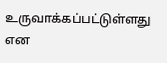உருவாக்கப்பட்டுள்ளது என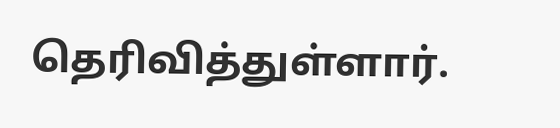தெரிவித்துள்ளார்.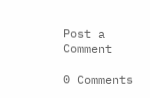Post a Comment

0 Comments